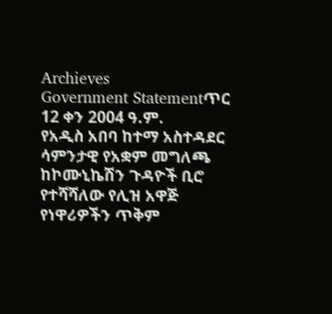Archieves
Government Statementጥር 12 ቀን 2004 ዓ.ም.
የአዲስ አበባ ከተማ አስተዳደር ሳምንታዊ የአቋም መግለጫ ከኮሙኒኬሽን ጉዳዮች ቢሮ የተሻሻለው የሊዝ አዋጅ የነዋሪዎችን ጥቅም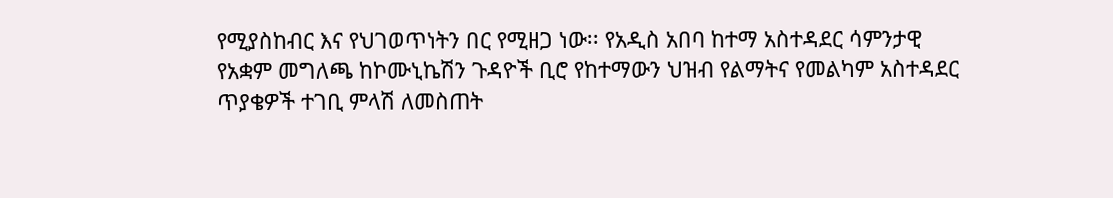የሚያስከብር እና የህገወጥነትን በር የሚዘጋ ነው፡፡ የአዲስ አበባ ከተማ አስተዳደር ሳምንታዊ የአቋም መግለጫ ከኮሙኒኬሽን ጉዳዮች ቢሮ የከተማውን ህዝብ የልማትና የመልካም አስተዳደር ጥያቄዎች ተገቢ ምላሽ ለመስጠት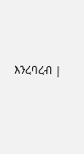እንረባረብ |